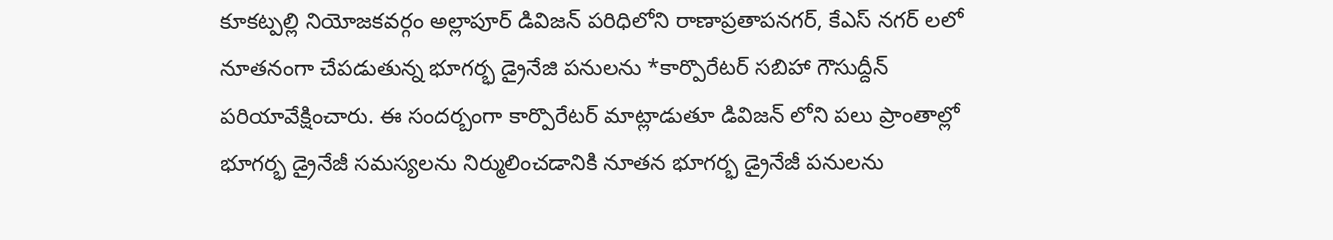కూకట్పల్లి నియోజకవర్గం అల్లాపూర్ డివిజన్ పరిధిలోని రాణాప్రతాపనగర్, కేఎస్ నగర్ లలో నూతనంగా చేపడుతున్న భూగర్భ డ్రైనేజి పనులను *కార్పొరేటర్ సబిహా గౌసుద్దీన్ పరియావేక్షించారు. ఈ సందర్బంగా కార్పొరేటర్ మాట్లాడుతూ డివిజన్ లోని పలు ప్రాంతాల్లో భూగర్భ డ్రైనేజీ సమస్యలను నిర్ములించడానికి నూతన భూగర్భ డ్రైనేజీ పనులను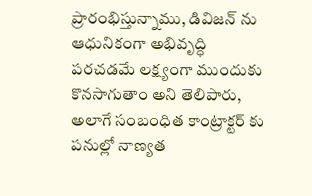ప్రారంభిస్తున్నాము, డివిజన్ ను ఆధునికంగా అభివృద్ధి పరచడమే లక్ష్యంగా ముందుకు కొనసాగుతాం అని తెలిపారు, అలాగే సంబంధిత కాంట్రాక్టర్ కు పనుల్లో నాణ్యత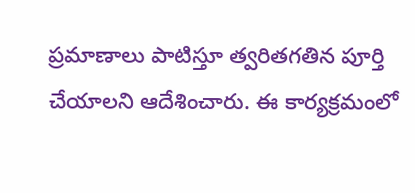ప్రమాణాలు పాటిస్తూ త్వరితగతిన పూర్తి చేయాలని ఆదేశించారు. ఈ కార్యక్రమంలో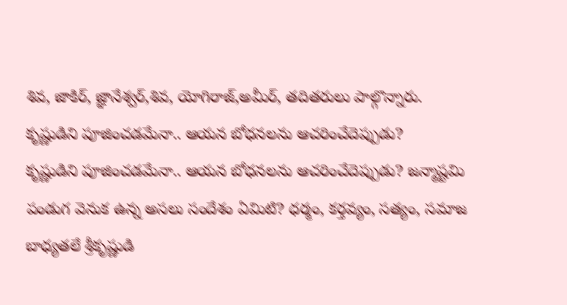శివ, జాకిర్, జ్ఞానేశ్వర్,శివ, యోగిరాజ్,అమీర్, తదితరులు పాల్గొన్నారు.
కృష్ణుడిని పూజించడమేనా.. ఆయన బోధనలను ఆచరించేదెప్పుడు?
కృష్ణుడిని పూజించడమేనా.. ఆయన బోధనలను ఆచరించేదెప్పుడు? జన్మాష్టమి పండుగ వెనుక ఉన్న అసలు సందేశం ఏమిటి? ధర్మం, కర్తవ్యం, సత్యం, సమాజ బాధ్యతలే శ్రీకృష్ణుడి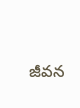జీవన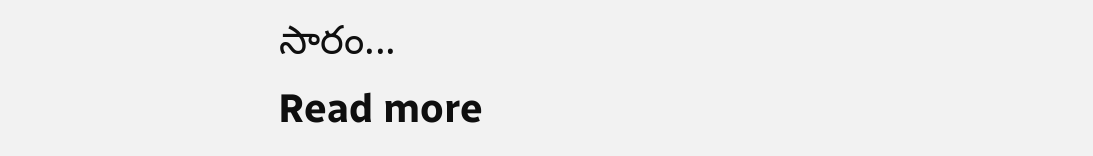సారం...
Read more